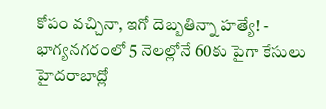కోపం వచ్చినా, ఇగో దెబ్బతిన్నా హత్యే! - భాగ్యనగరంలో 5 నెలల్లోనే 60కు పైగా కేసులు
హైదరాబాద్లో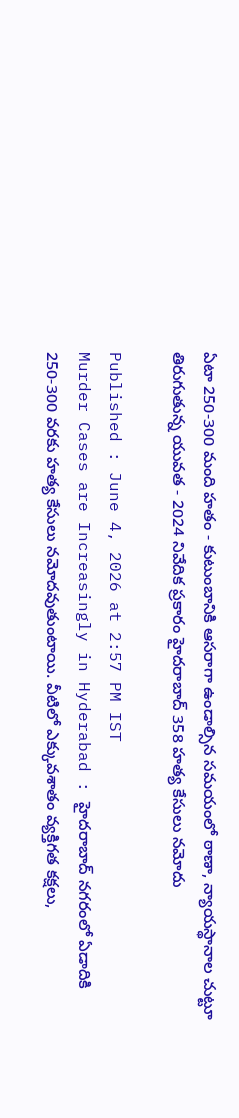ఏటా 250-300 మంది హతం - కుటుంబానికి ఆసరాగా ఉండాల్సిన సమయంలో ఠాణా, న్యాయస్థానాల చుట్టూ తిరుగుతున్న యువత - 2024 నివేదిక ప్రకారం హైదరాబాద్ 358 హత్య కేసులు నమోదు

Published : June 4, 2026 at 2:57 PM IST
Murder Cases are Increasingly in Hyderabad : హైదరాబాద్ నగరంలో ఏడాదికి 250-300 వరకు హత్య కేసులు నమోదవుతుంటాయి. వీటిలో ఎక్కువశాతం వ్యక్తిగత కక్షలు,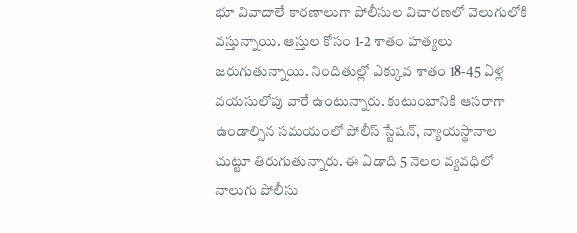భూ వివాదాలే కారణాలుగా పోలీసుల విచారణలో వెలుగులోకి వస్తున్నాయి. ఆస్తుల కోసం 1-2 శాతం హత్యలు జరుగుతున్నాయి. నిందితుల్లో ఎక్కువ శాతం 18-45 ఏళ్ల వయసులోపు వారే ఉంటున్నారు. కుటుంబానికి ఆసరాగా ఉండాల్సిన సమయంలో పోలీస్ స్టేషన్, న్యాయస్థానాల చుట్టూ తిరుగుతున్నారు. ఈ ఏడాది 5 నెలల వ్యవధిలో నాలుగు పోలీసు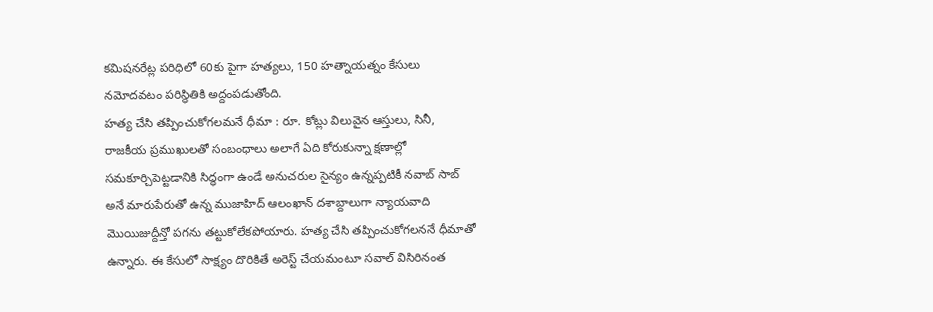కమిషనరేట్ల పరిధిలో 60కు పైగా హత్యలు, 150 హత్నాయత్నం కేసులు నమోదవటం పరిస్థితికి అద్దంపడుతోంది.
హత్య చేసి తప్పించుకోగలమనే ధీమా : రూ. కోట్లు విలువైన ఆస్తులు, సినీ, రాజకీయ ప్రముఖులతో సంబంధాలు అలాగే ఏది కోరుకున్నా క్షణాల్లో సమకూర్చిపెట్టడానికి సిద్ధంగా ఉండే అనుచరుల సైన్యం ఉన్నప్పటికీ నవాబ్ సాబ్ అనే మారుపేరుతో ఉన్న ముజాహిద్ ఆలంఖాన్ దశాబ్దాలుగా న్యాయవాది మొయిజుద్దీన్తో పగను తట్టుకోలేకపోయారు. హత్య చేసి తప్పించుకోగలననే ధీమాతో ఉన్నారు. ఈ కేసులో సాక్ష్యం దొరికితే అరెస్ట్ చేయమంటూ సవాల్ విసిరినంత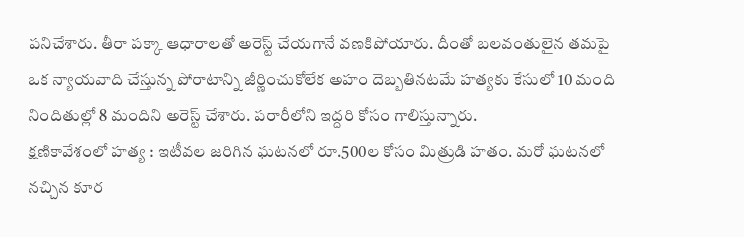పనిచేశారు. తీరా పక్కా ఆధారాలతో అరెస్ట్ చేయగానే వణకిపోయారు. దీంతో బలవంతులైన తమపై ఒక న్యాయవాది చేస్తున్న పోరాటాన్ని జీర్ణించుకోలేక అహం దెబ్బతినటమే హత్యకు కేసులో 10 మంది నిందితుల్లో 8 మందిని అరెస్ట్ చేశారు. పరారీలోని ఇద్దరి కోసం గాలిస్తున్నారు.
క్షణికావేశంలో హత్య : ఇటీవల జరిగిన ఘటనలో రూ.500ల కోసం మిత్రుడి హతం. మరో ఘటనలో నచ్చిన కూర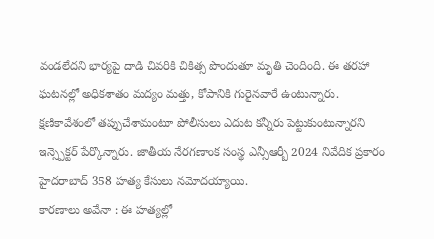వండలేదని భార్యపై దాడి చివరికి చికిత్స పొందుతూ మృతి చెందింది. ఈ తరహా ఘటనల్లో అధికశాతం మద్యం మత్తు, కోపానికి గురైనవారే ఉంటున్నారు. క్షణికావేశంలో తప్పుచేశామంటూ పోలీసులు ఎదుట కన్నీరు పెట్టుకుంటున్నారని ఇన్స్పెక్టర్ పేర్కొన్నారు. జాతీయ నేరగణాంక సంస్థ ఎన్సీఆర్బీ 2024 నివేదిక ప్రకారం హైదరాబాద్ 358 హత్య కేసులు నమోదయ్యాయి.
కారణాలు అవేనా : ఈ హత్యల్లో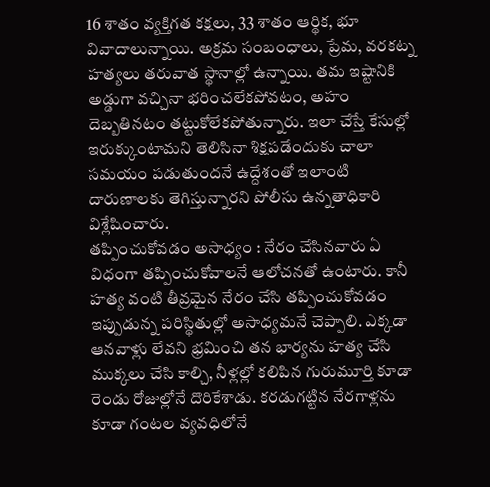16 శాతం వ్యక్తిగత కక్షలు, 33 శాతం ఆర్థిక, భూ వివాదాలున్నాయి. అక్రమ సంబంధాలు, ప్రేమ, వరకట్న హత్యలు తరువాత స్థానాల్లో ఉన్నాయి. తమ ఇష్టానికి అడ్డుగా వచ్చినా భరించలేకపోవటం, అహం దెబ్బతినటం తట్టుకోలేకపోతున్నారు. ఇలా చేస్తే కేసుల్లో ఇరుక్కుంటామని తెలిసినా శిక్షపడేందుకు చాలా సమయం పడుతుందనే ఉద్దేశంతో ఇలాంటి దారుణాలకు తెగిస్తున్నారని పోలీసు ఉన్నతాధికారి విశ్లేషించారు.
తప్పించుకోవడం అసాధ్యం : నేరం చేసినవారు ఏ విధంగా తప్పించుకోవాలనే ఆలోచనతో ఉంటారు. కానీ హత్య వంటి తీవ్రమైన నేరం చేసి తప్పించుకోవడం ఇప్పుడున్న పరిస్థితుల్లో అసాధ్యమనే చెప్పాలి. ఎక్కడా ఆనవాళ్లు లేవని భ్రమించి తన భార్యను హత్య చేసి ముక్కలు చేసి కాల్చి, నీళ్లల్లో కలిపిన గురుమూర్తి కూడా రెండు రోజుల్లోనే దొరికేశాడు. కరడుగట్టిన నేరగాళ్లను కూడా గంటల వ్యవధిలోనే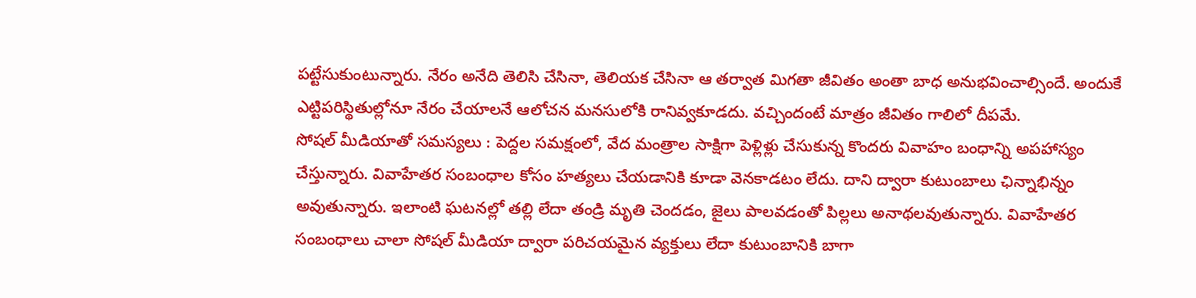పట్టేసుకుంటున్నారు. నేరం అనేది తెలిసి చేసినా, తెలియక చేసినా ఆ తర్వాత మిగతా జీవితం అంతా బాధ అనుభవించాల్సిందే. అందుకే ఎట్టిపరిస్థితుల్లోనూ నేరం చేయాలనే ఆలోచన మనసులోకి రానివ్వకూడదు. వచ్చిందంటే మాత్రం జీవితం గాలిలో దీపమే.
సోషల్ మీడియాతో సమస్యలు : పెద్దల సమక్షంలో, వేద మంత్రాల సాక్షిగా పెళ్లిళ్లు చేసుకున్న కొందరు వివాహం బంధాన్ని అపహాస్యం చేస్తున్నారు. వివాహేతర సంబంధాల కోసం హత్యలు చేయడానికి కూడా వెనకాడటం లేదు. దాని ద్వారా కుటుంబాలు ఛిన్నాభిన్నం అవుతున్నారు. ఇలాంటి ఘటనల్లో తల్లి లేదా తండ్రి మృతి చెందడం, జైలు పాలవడంతో పిల్లలు అనాథలవుతున్నారు. వివాహేతర సంబంధాలు చాలా సోషల్ మీడియా ద్వారా పరిచయమైన వ్యక్తులు లేదా కుటుంబానికి బాగా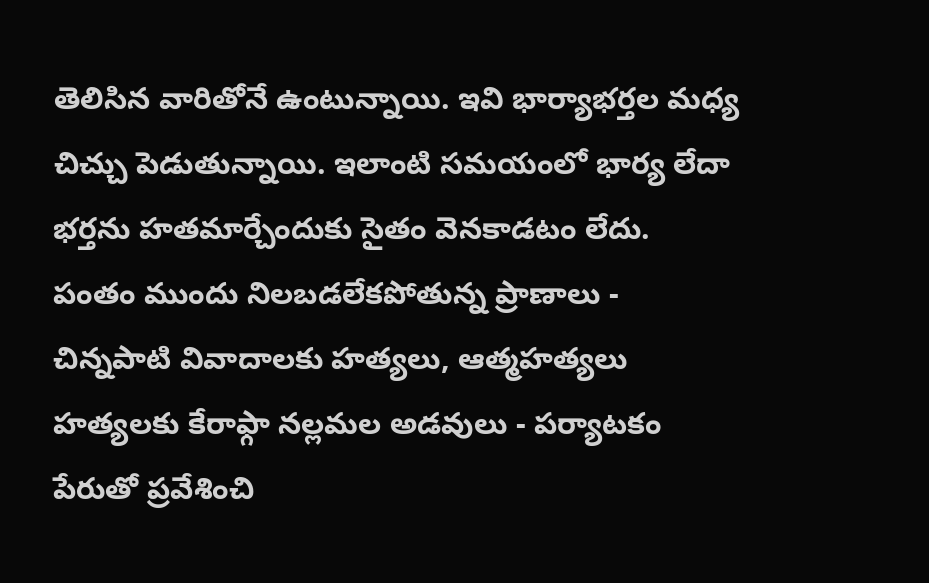తెలిసిన వారితోనే ఉంటున్నాయి. ఇవి భార్యాభర్తల మధ్య చిచ్చు పెడుతున్నాయి. ఇలాంటి సమయంలో భార్య లేదా భర్తను హతమార్చేందుకు సైతం వెనకాడటం లేదు.
పంతం ముందు నిలబడలేకపోతున్న ప్రాణాలు - చిన్నపాటి వివాదాలకు హత్యలు, ఆత్మహత్యలు
హత్యలకు కేరాఫ్గా నల్లమల అడవులు - పర్యాటకం పేరుతో ప్రవేశించి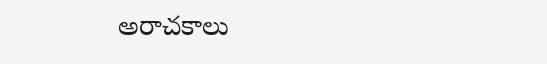అరాచకాలు